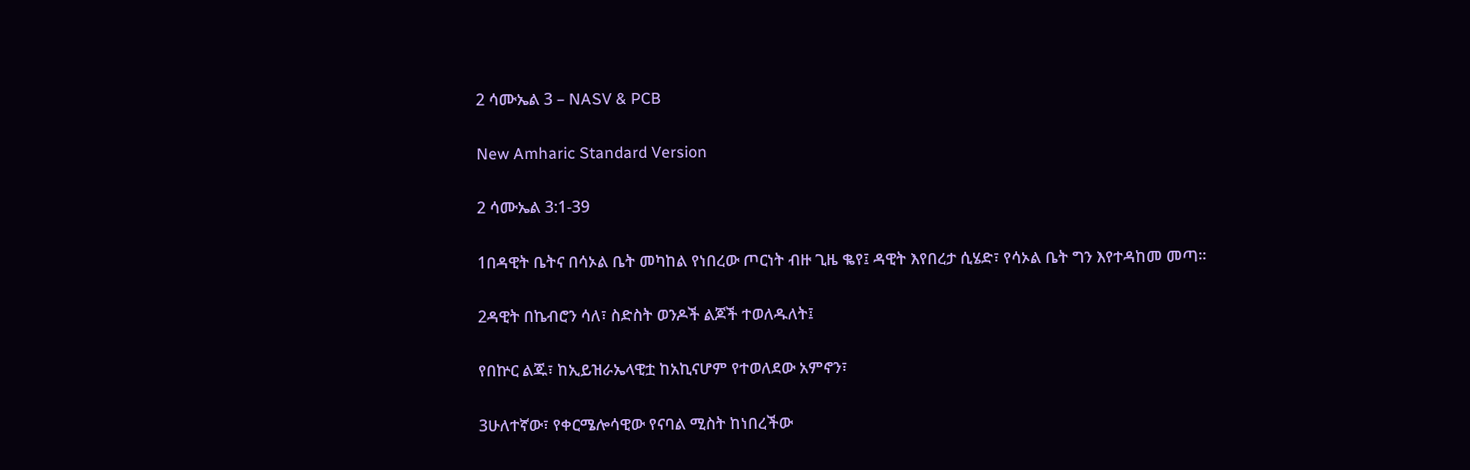2 ሳሙኤል 3 – NASV & PCB

New Amharic Standard Version

2 ሳሙኤል 3:1-39

1በዳዊት ቤትና በሳኦል ቤት መካከል የነበረው ጦርነት ብዙ ጊዜ ቈየ፤ ዳዊት እየበረታ ሲሄድ፣ የሳኦል ቤት ግን እየተዳከመ መጣ።

2ዳዊት በኬብሮን ሳለ፣ ስድስት ወንዶች ልጆች ተወለዱለት፤

የበኵር ልጁ፣ ከኢይዝራኤላዊቷ ከአኪናሆም የተወለደው አምኖን፣

3ሁለተኛው፣ የቀርሜሎሳዊው የናባል ሚስት ከነበረችው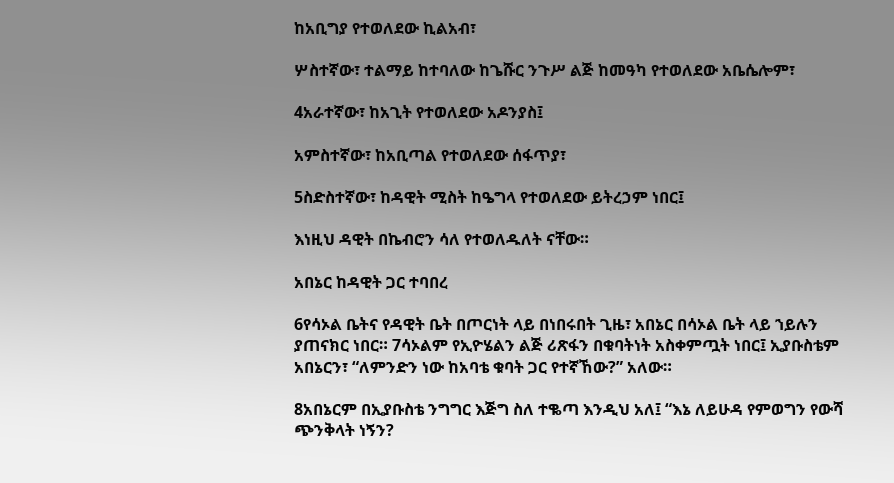ከአቢግያ የተወለደው ኪልአብ፣

ሦስተኛው፣ ተልማይ ከተባለው ከጌሹር ንጉሥ ልጅ ከመዓካ የተወለደው አቤሴሎም፣

4አራተኛው፣ ከአጊት የተወለደው አዶንያስ፤

አምስተኛው፣ ከአቢጣል የተወለደው ሰፋጥያ፣

5ስድስተኛው፣ ከዳዊት ሚስት ከዔግላ የተወለደው ይትረኃም ነበር፤

እነዚህ ዳዊት በኬብሮን ሳለ የተወለዱለት ናቸው።

አበኔር ከዳዊት ጋር ተባበረ

6የሳኦል ቤትና የዳዊት ቤት በጦርነት ላይ በነበሩበት ጊዜ፣ አበኔር በሳኦል ቤት ላይ ኀይሉን ያጠናክር ነበር። 7ሳኦልም የኢዮሄልን ልጅ ሪጽፋን በቁባትነት አስቀምጧት ነበር፤ ኢያቡስቴም አበኔርን፣ “ለምንድን ነው ከአባቴ ቁባት ጋር የተኛኸው?” አለው።

8አበኔርም በኢያቡስቴ ንግግር እጅግ ስለ ተቈጣ እንዲህ አለ፤ “እኔ ለይሁዳ የምወግን የውሻ ጭንቅላት ነኝን?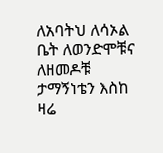ለአባትህ ለሳኦል ቤት ለወንድሞቹና ለዘመዶቹ ታማኝነቴን እስከ ዛሬ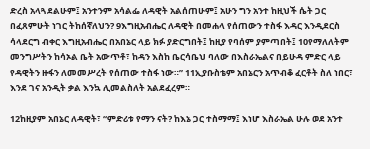ድረስ አላጓደልሁም፤ አንተንም አሳልፌ ለዳዊት አልሰጠሁም፤ አሁን ግን አንተ ከዚህች ሴት ጋር በፈጸምሁት ነገር ትከሰኛለህን? 9እግዚአብሔር ለዳዊት በመሐላ የሰጠውን ተስፋ እዳር እንዲደርስ ሳላደርግ ብቀር እግዚአብሔር በአበኔር ላይ ክፉ ያድርግበት፤ ከዚያ የባሰም ያምጣበት፤ 10የማለለትም መንግሥትን ከሳኦል ቤት አውጥቶ፣ ከዳን እስከ ቤርሳቤህ ባለው በእስራኤልና በይሁዳ ምድር ላይ የዳዊትን ዙፋን ለመመሥረት የሰጠው ተስፋ ነው።” 11ኢያቡስቴም አበኔርን አጥብቆ ፈርቶት ስለ ነበር፣ እንደ ገና አንዲት ቃል እንኳ ሊመልስለት አልደፈረም።

12ከዚያም አበኔር ለዳዊት፣ “ምድሪቱ የማን ናት? ከእኔ ጋር ተስማማ፤ እነሆ እስራኤል ሁሉ ወደ አንተ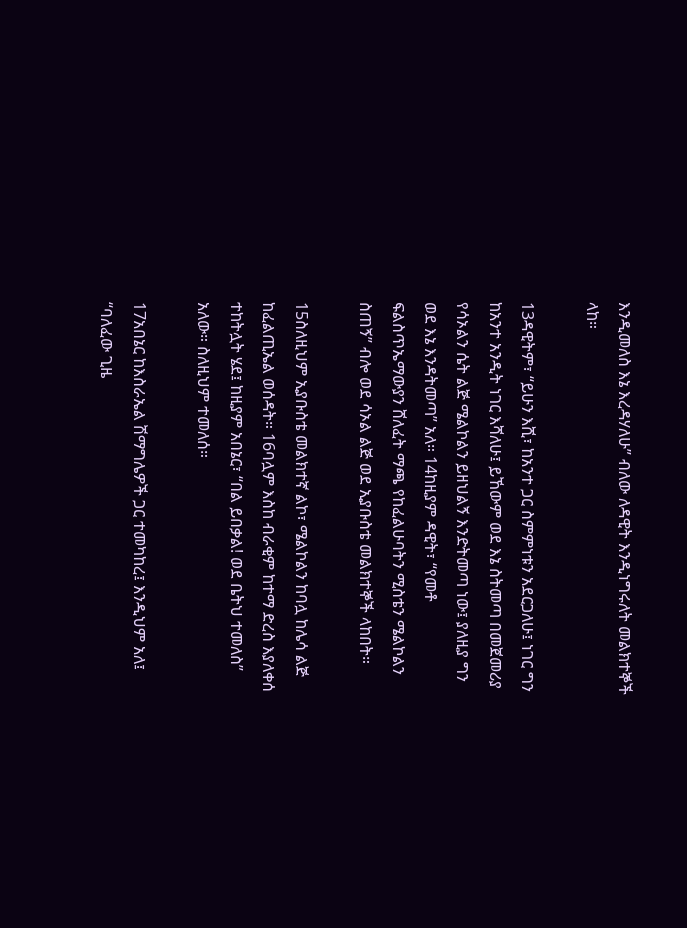እንዲመለስ እኔ እረዳሃለሁ” ብለው ለዳዊት እንዲነግሩለት መልክተኞች ላከ።

13ዳዊትም፣ “ይሁን እሺ፣ ከአንተ ጋር ስምምነቱን አደርጋለሁ፤ ነገር ግን ከአንተ አንዲት ነገር እሻለሁ፤ ይኸውም ወደ እኔ ስትመጣ በመጀመሪያ የሳኦልን ሴት ልጅ ሜልኮልን ይዘህልኝ እንድትመጣ ነው፤ ያለዚያ ግን ወደ እኔ እንዳትመጣ” አለ። 14ከዚያም ዳዊት፣ “የመቶ ፍልስጥኤማውያን ሸለፈት ማጫ የከፈልሁባትን ሚስቴን ሜልኮልን ስጠኝ” ብሎ ወደ ሳኦል ልጅ ወደ ኢያቡስቴ መልክተኞች ላከበት።

15ስለዚህም ኢያቡስቴ መልክተኛ ልኮ፣ ሜልኮልን ከባሏ ከሌሳ ልጅ ከፈልጢኤል ወሰዳት። 16ባሏም እስከ ብራቂም ከተማ ድረስ እያለቀሰ ተከትሏት ሄደ፤ ከዚያም አበኔር፣ “በል ይበቃል! ወደ ቤትህ ተመለስ” አለው። ስለዚህም ተመለሰ።

17አበኔር ከእስራኤል ሽማግሌዎች ጋር ተመካከረ፤ እንዲህም አለ፤ “ባለፈው ጊዜ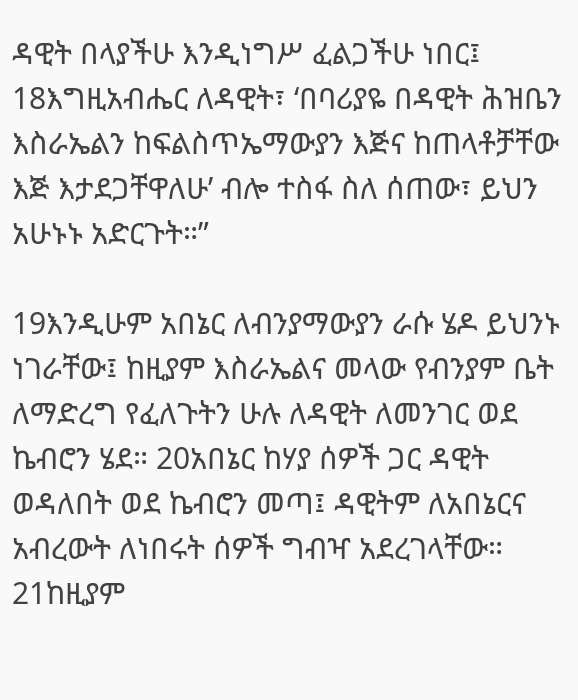ዳዊት በላያችሁ እንዲነግሥ ፈልጋችሁ ነበር፤ 18እግዚአብሔር ለዳዊት፣ ‘በባሪያዬ በዳዊት ሕዝቤን እስራኤልን ከፍልስጥኤማውያን እጅና ከጠላቶቻቸው እጅ እታደጋቸዋለሁ’ ብሎ ተስፋ ስለ ሰጠው፣ ይህን አሁኑኑ አድርጉት።”

19እንዲሁም አበኔር ለብንያማውያን ራሱ ሄዶ ይህንኑ ነገራቸው፤ ከዚያም እስራኤልና መላው የብንያም ቤት ለማድረግ የፈለጉትን ሁሉ ለዳዊት ለመንገር ወደ ኬብሮን ሄደ። 20አበኔር ከሃያ ሰዎች ጋር ዳዊት ወዳለበት ወደ ኬብሮን መጣ፤ ዳዊትም ለአበኔርና አብረውት ለነበሩት ሰዎች ግብዣ አደረገላቸው። 21ከዚያም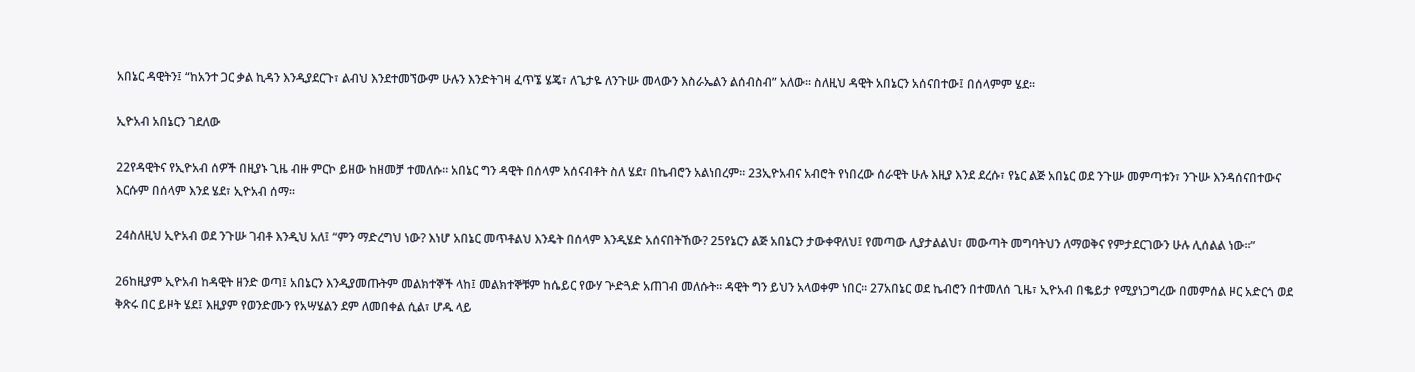አበኔር ዳዊትን፤ “ከአንተ ጋር ቃል ኪዳን እንዲያደርጉ፣ ልብህ እንደተመኘውም ሁሉን እንድትገዛ ፈጥኜ ሄጄ፣ ለጌታዬ ለንጉሡ መላውን እስራኤልን ልሰብስብ” አለው። ስለዚህ ዳዊት አበኔርን አሰናበተው፤ በሰላምም ሄደ።

ኢዮአብ አበኔርን ገደለው

22የዳዊትና የኢዮአብ ሰዎች በዚያኑ ጊዜ ብዙ ምርኮ ይዘው ከዘመቻ ተመለሱ። አበኔር ግን ዳዊት በሰላም አሰናብቶት ስለ ሄደ፣ በኬብሮን አልነበረም። 23ኢዮአብና አብሮት የነበረው ሰራዊት ሁሉ እዚያ እንደ ደረሱ፣ የኔር ልጅ አበኔር ወደ ንጉሡ መምጣቱን፣ ንጉሡ እንዳሰናበተውና እርሱም በሰላም እንደ ሄደ፣ ኢዮአብ ሰማ።

24ስለዚህ ኢዮአብ ወደ ንጉሡ ገብቶ እንዲህ አለ፤ “ምን ማድረግህ ነው? እነሆ አበኔር መጥቶልህ እንዴት በሰላም እንዲሄድ አሰናበትኸው? 25የኔርን ልጅ አበኔርን ታውቀዋለህ፤ የመጣው ሊያታልልህ፣ መውጣት መግባትህን ለማወቅና የምታደርገውን ሁሉ ሊሰልል ነው።”

26ከዚያም ኢዮአብ ከዳዊት ዘንድ ወጣ፤ አበኔርን እንዲያመጡትም መልክተኞች ላከ፤ መልክተኞቹም ከሴይር የውሃ ጕድጓድ አጠገብ መለሱት። ዳዊት ግን ይህን አላወቀም ነበር። 27አበኔር ወደ ኬብሮን በተመለሰ ጊዜ፣ ኢዮአብ በቈይታ የሚያነጋግረው በመምሰል ዞር አድርጎ ወደ ቅጽሩ በር ይዞት ሄደ፤ እዚያም የወንድሙን የአሣሄልን ደም ለመበቀል ሲል፣ ሆዱ ላይ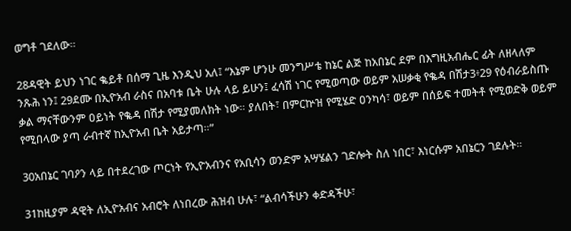ወግቶ ገደለው።

28ዳዊት ይህን ነገር ቈይቶ በሰማ ጊዜ እንዲህ አለ፤ “እኔም ሆንሁ መንግሥቴ ከኔር ልጅ ከአበኔር ደም በእግዚአብሔር ፊት ለዘላለም ንጹሕ ነን፤ 29ደሙ በኢዮአብ ራስና በአባቱ ቤት ሁሉ ላይ ይሁን፤ ፈሳሽ ነገር የሚወጣው ወይም አሠቃቂ የቈዳ በሽታ3፥29 የዕብራይስጡ ቃል ማናቸውንም ዐይነት የቈዳ በሽታ የሚያመለክት ነው። ያለበት፣ በምርኵዝ የሚሄድ ዐንካሳ፣ ወይም በሰይፍ ተመትቶ የሚወድቅ ወይም የሚበላው ያጣ ራብተኛ ከኢዮአብ ቤት አይታጣ።”

30አበኔር ገባዖን ላይ በተደረገው ጦርነት የኢዮአብንና የአቢሳን ወንድም አሣሄልን ገድሎት ስለ ነበር፣ እነርሱም አበኔርን ገደሉት።

31ከዚያም ዳዊት ለኢዮአብና አብሮት ለነበረው ሕዝብ ሁሉ፣ “ልብሳችሁን ቀድዳችሁ፣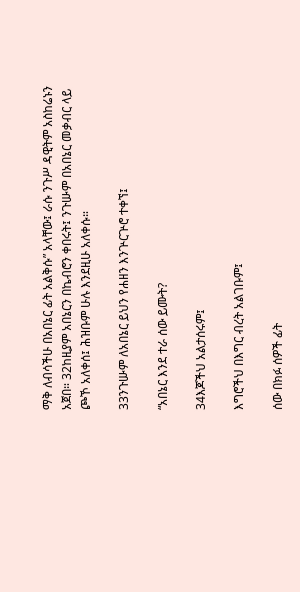ማቅ ለብሳችሁ በአበኔር ፊት አልቅሱ” አላቸው፤ ራሱ ንጉሥ ዳዊትም አስከሬኑን አጀበ። 32ከዚያም አበኔርን በኬብሮን ቀበሩት፤ ንጉሡም በአበኔር መቃብር ላይ ጮኾ አለቀሰ፤ ሕዝቡም ሁሉ እንደዚሁ አለቀሱ።

33ንጉሡም ለአበኔር ይህን የሐዘን እንጕርጕሮ ተቀኘ፤

“አበኔር እንደ ተራ ሰው ይሙት?

34እጆችህ አልታሰሩም፤

እግሮችህ በእግር ብረት አልገቡም፤

ሰው በክፉ ሰዎች ፊት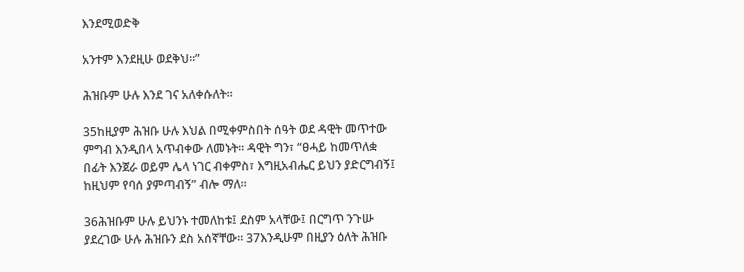እንደሚወድቅ

አንተም እንደዚሁ ወደቅህ።”

ሕዝቡም ሁሉ እንደ ገና አለቀሱለት።

35ከዚያም ሕዝቡ ሁሉ እህል በሚቀምስበት ሰዓት ወደ ዳዊት መጥተው ምግብ እንዲበላ አጥብቀው ለመኑት። ዳዊት ግን፣ “ፀሓይ ከመጥለቋ በፊት እንጀራ ወይም ሌላ ነገር ብቀምስ፣ እግዚአብሔር ይህን ያድርግብኝ፤ ከዚህም የባሰ ያምጣብኝ” ብሎ ማለ።

36ሕዝቡም ሁሉ ይህንኑ ተመለከቱ፤ ደስም አላቸው፤ በርግጥ ንጉሡ ያደረገው ሁሉ ሕዝቡን ደስ አሰኛቸው። 37እንዲሁም በዚያን ዕለት ሕዝቡ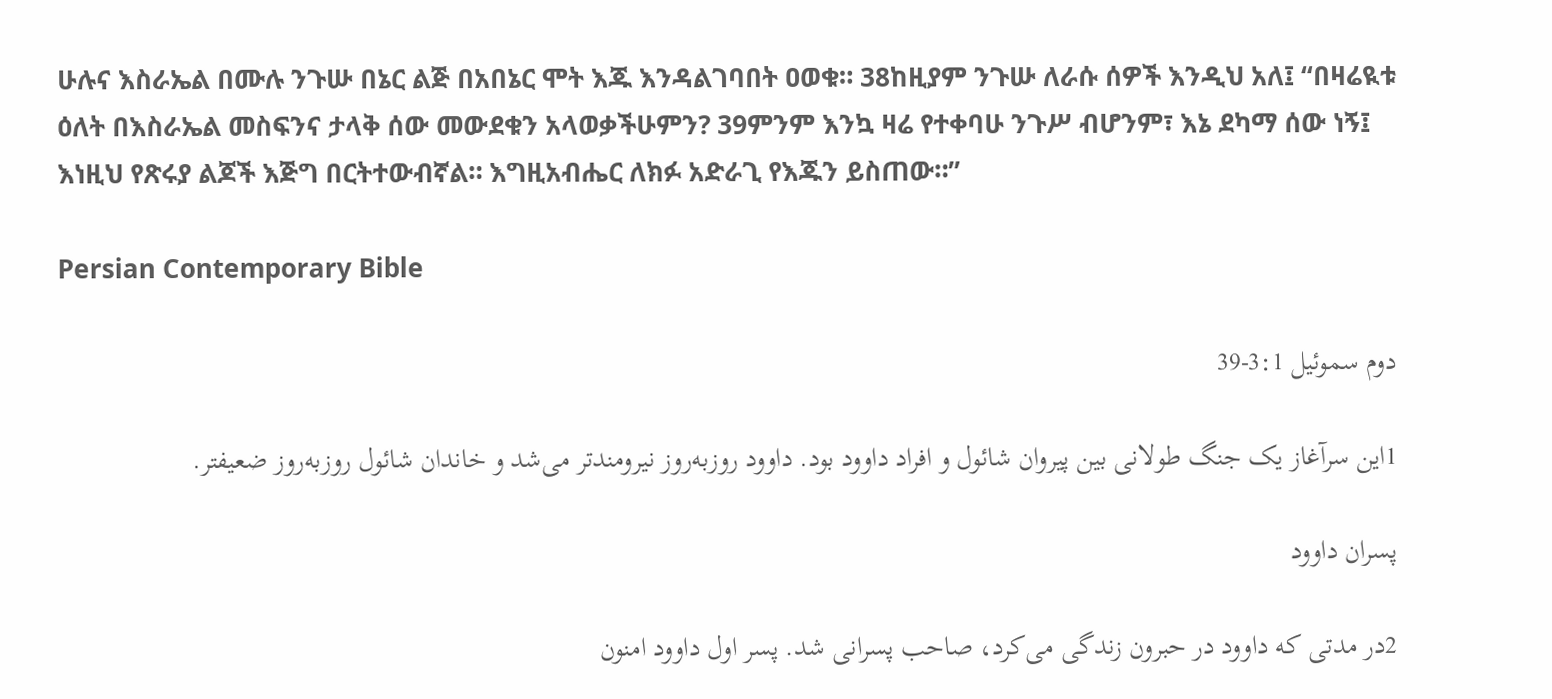ሁሉና እስራኤል በሙሉ ንጉሡ በኔር ልጅ በአበኔር ሞት እጁ እንዳልገባበት ዐወቁ። 38ከዚያም ንጉሡ ለራሱ ሰዎች እንዲህ አለ፤ “በዛሬዪቱ ዕለት በእስራኤል መስፍንና ታላቅ ሰው መውደቁን አላወቃችሁምን? 39ምንም እንኳ ዛሬ የተቀባሁ ንጉሥ ብሆንም፣ እኔ ደካማ ሰው ነኝ፤ እነዚህ የጽሩያ ልጆች እጅግ በርትተውብኛል። እግዚአብሔር ለክፉ አድራጊ የእጁን ይስጠው።”

Persian Contemporary Bible

دوم سموئيل 3:1-39

1اين سرآغاز يک جنگ طولانی بين پيروان شائول و افراد داوود بود. داوود روز‌به‌روز نيرومندتر می‌شد و خاندان شائول روز‌به‌روز ضعيفتر.

پسران داوود

2در مدتی كه داوود در حبرون زندگی می‌كرد، صاحب پسرانی شد. پسر اول داوود امنون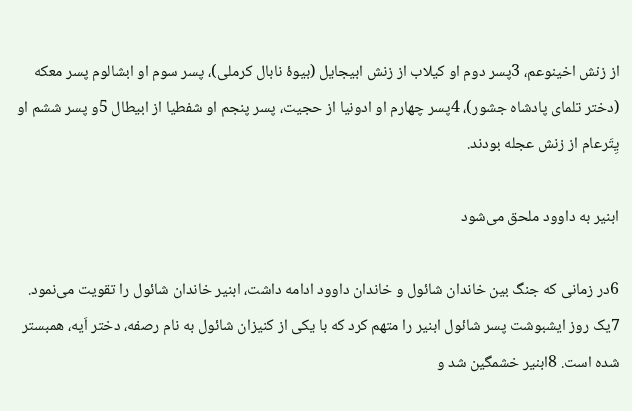از زنش اخينوعم، 3پسر دوم او كيلاب از زنش ابيجايل (بيوهٔ نابال كرملی)، پسر سوم او ابشالوم پسر معكه (دختر تلمای پادشاه جشور)، 4پسر چهارم او ادونيا از حجيت، پسر پنجم او شفطيا از ابيطال 5و پسر ششم او يِتَرعام از زنش عجله بودند.

ابنير به داوود ملحق می‌شود

6در زمانی كه جنگ بين خاندان شائول و خاندان داوود ادامه داشت، ابنير خاندان شائول را تقويت می‌نمود. 7يک روز ايشبوشت پسر شائول ابنير را متهم كرد كه با يكی از كنيزان شائول به نام رصفه، دختر اَيه، همبستر شده است. 8ابنير خشمگين شد و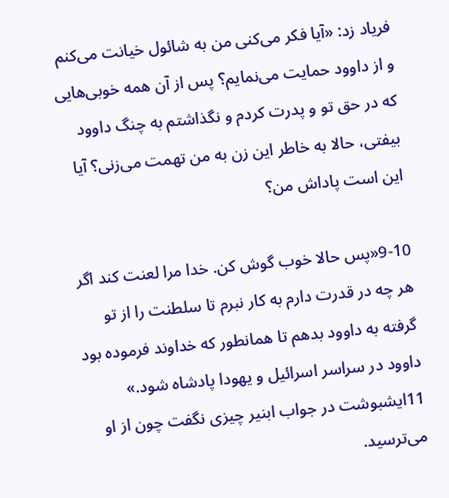فرياد زد: «آيا فكر می‌كنی من به شائول خيانت می‌كنم و از داوود حمايت می‌نمايم؟ پس از آن همه خوبی‌هایی كه در حق تو و پدرت كردم و نگذاشتم به چنگ داوود بيفتی، حالا به خاطر اين زن به من تهمت می‌زنی؟ آيا اين است پاداش من؟

9-10«پس حالا خوب گوش كن. خدا مرا لعنت كند اگر هر چه در قدرت دارم به کار نبرم تا سلطنت را از تو گرفته به داوود بدهم تا همانطور كه خداوند فرموده بود داوود در سراسر اسرائيل و يهودا پادشاه شود.» 11ايشبوشت در جواب ابنير چيزی نگفت چون از او می‌ترسيد.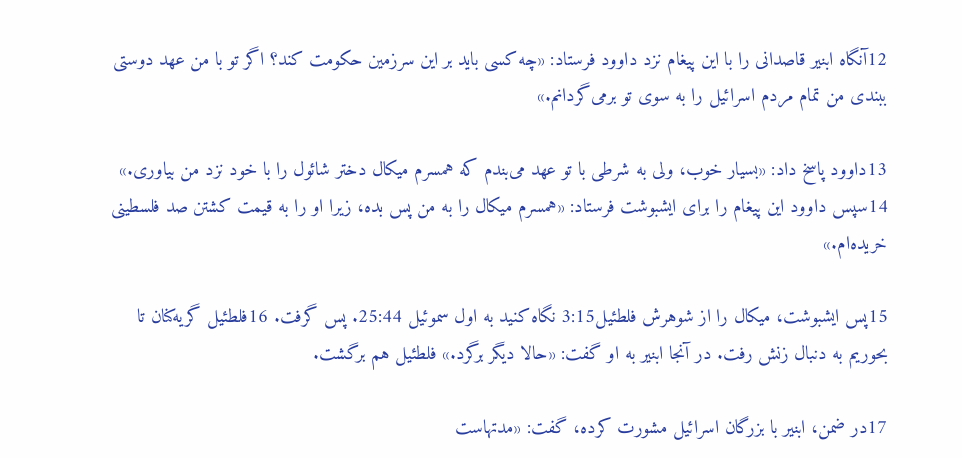12آنگاه ابنير قاصدانی را با اين پيغام نزد داوود فرستاد: «چه كسی بايد بر اين سرزمين حكومت كند؟ اگر تو با من عهد دوستی ببندی من تمام مردم اسرائيل را به سوی تو برمی‌گردانم.»

13داوود پاسخ داد: «بسيار خوب، ولی به شرطی با تو عهد می‌بندم كه همسرم ميكال دختر شائول را با خود نزد من بياوری.» 14سپس داوود اين پيغام را برای ايشبوشت فرستاد: «همسرم ميكال را به من پس بده، زيرا او را به قيمت كشتن صد فلسطينی خريده‌ام.»

15پس ايشبوشت، ميكال را از شوهرش فلطئيل3:15 نگاه کنيد به اول سموئيل 25:44. پس گرفت. 16فلطئيل گريه‌كنان تا بحوريم به دنبال زنش رفت. در آنجا ابنير به او گفت: «حالا ديگر برگرد.» فلطئيل هم برگشت.

17در ضمن، ابنير با بزرگان اسرائيل مشورت كرده، گفت: «مدتهاست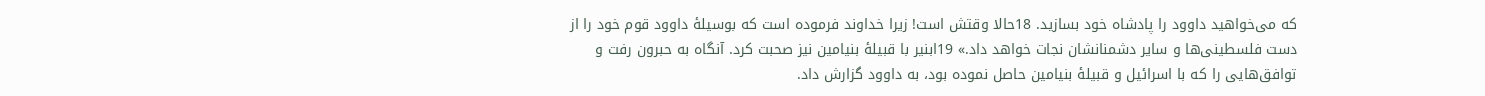كه می‌خواهيد داوود را پادشاه خود بسازيد. 18حالا وقتش است! زيرا خداوند فرموده است كه بوسيلهٔ داوود قوم خود را از دست فلسطينی‌ها و ساير دشمنانشان نجات خواهد داد.» 19ابنير با قبيلهٔ بنيامين نيز صحبت كرد. آنگاه به حبرون رفت و توافق‌هايی را كه با اسرائيل و قبيلهٔ بنيامين حاصل نموده بود، به داوود گزارش داد.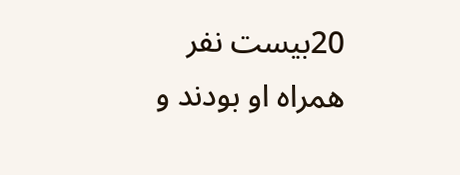20بيست نفر همراه او بودند و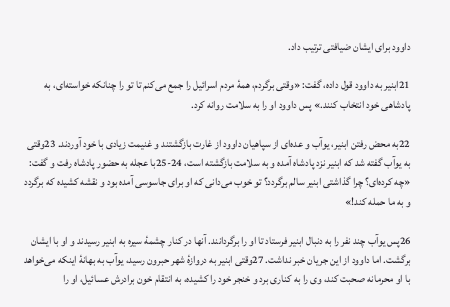داوود برای ايشان ضيافتی ترتيب داد.

21ابنير به داوود قول داده، گفت: «وقتی برگردم، همهٔ مردم اسرائيل را جمع می‌كنم تا تو را چنانكه خواسته‌ای، به پادشاهی خود انتخاب كنند.» پس داوود او را به سلامت روانه كرد.

22به محض رفتن ابنير، يوآب و عده‌ای از سپاهيان داوود از غارت بازگشتند و غنيمت زيادی با خود آوردند. 23وقتی به يوآب گفته شد كه ابنير نزد پادشاه آمده و به سلامت بازگشته است، 24-25با عجله به حضور پادشاه رفت و گفت: «چه كرده‌ای؟ چرا گذاشتی ابنير سالم برگردد؟ تو خوب می‌دانی كه او برای جاسوسی آمده بود و نقشه كشيده كه برگردد و به ما حمله كند!»

26پس يوآب چند نفر را به دنبال ابنير فرستاد تا او را برگردانند. آنها در كنار چشمهٔ سيره به ابنير رسيدند و او با ايشان برگشت. اما داوود از اين جريان خبر نداشت. 27وقتی ابنير به دروازهٔ شهر حبرون رسيد، يوآب به بهانهٔ اينكه می‌خواهد با او محرمانه صحبت كند، وی را به كناری برد و خنجر خود را كشيده، به انتقام خون برادرش عسائيل، او را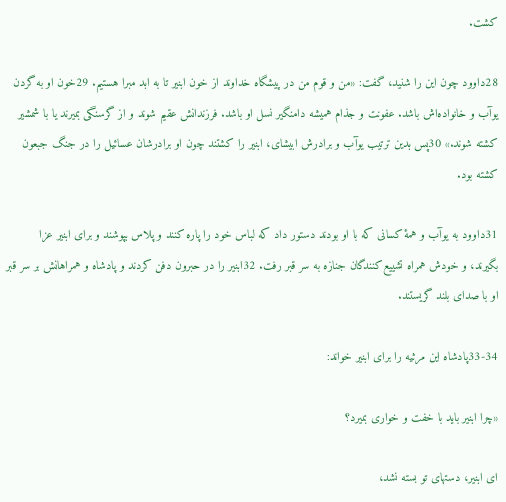كشت.

28داوود چون اين را شنيد، گفت: «من و قوم من در پيشگاه خداوند از خون ابنير تا به ابد مبرا هستيم. 29خون او به گردن يوآب و خانواده‌اش باشد. عفونت و جذام هميشه دامنگير نسل او باشد. فرزندانش عقيم شوند و از گرسنگی بميرند يا با شمشير كشته شوند.» 30پس بدين ترتيب يوآب و برادرش ابيشای، ابنير را كشتند چون او برادرشان عسائيل را در جنگ جبعون كشته بود.

31داوود به يوآب و همهٔ كسانی كه با او بودند دستور داد كه لباس خود را پاره كنند و پلاس بپوشند و برای ابنير عزا بگيرند، و خودش همراه تشييع‌كنندگان جنازه به سر قبر رفت. 32ابنير را در حبرون دفن كردند و پادشاه و همراهانش بر سر قبر او با صدای بلند گريستند.

33-34پادشاه اين مرثيه را برای ابنير خواند:

«چرا ابنير بايد با خفت و خواری بميرد؟

ای ابنير، دستهای تو بسته نشد،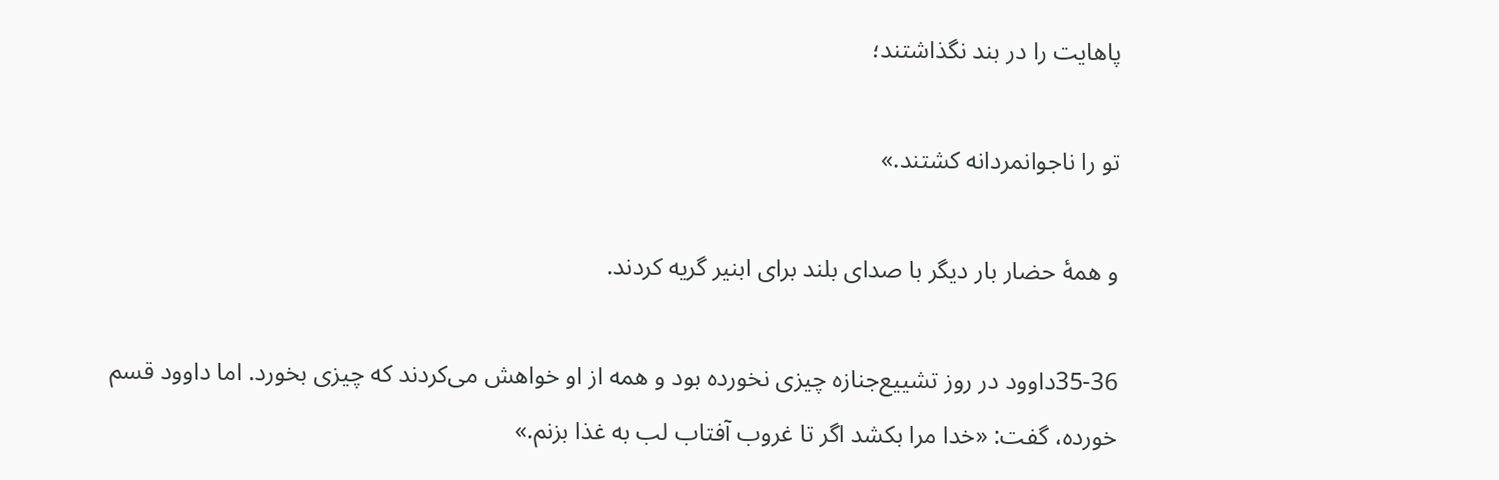پاهايت را در بند نگذاشتند؛

تو را ناجوانمردانه كشتند.»

و همهٔ حضار بار ديگر با صدای بلند برای ابنير گريه كردند.

35-36داوود در روز تشييع‌جنازه چيزی نخورده بود و همه از او خواهش می‌كردند كه چيزی بخورد. اما داوود قسم خورده، گفت: «خدا مرا بكشد اگر تا غروب آفتاب لب به غذا بزنم.»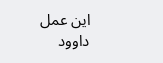اين عمل داوود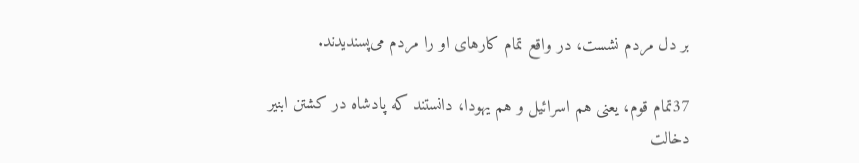بر دل مردم نشست، در واقع تمام كارهای او را مردم می‌پسنديدند.

37تمام قوم، يعنی هم اسرائيل و هم يهودا، دانستند كه پادشاه در كشتن ابنير دخالت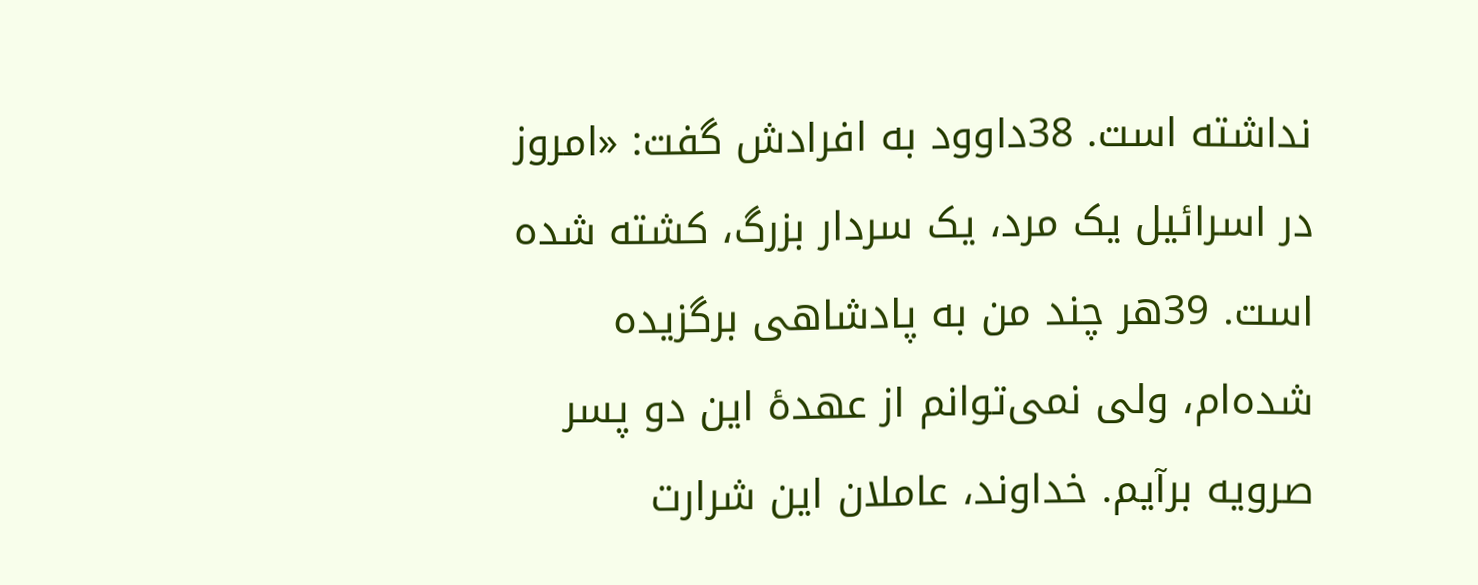نداشته است. 38داوود به افرادش گفت: «امروز در اسرائيل يک مرد، يک سردار بزرگ، كشته شده است. 39هر چند من به پادشاهی برگزيده شده‌ام، ولی نمی‌توانم از عهدهٔ اين دو پسر صرويه برآيم. خداوند، عاملان اين شرارت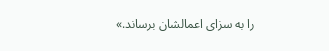را به سزای اعمالشان برساند.»